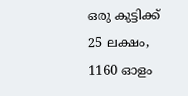ഒരു കുട്ടിക്ക് 25 ലക്ഷം, 1160 ഓളം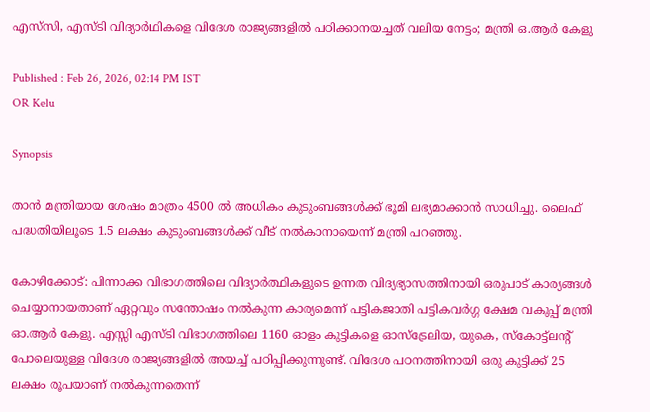എസ്‌സി, എസ്ടി വിദ്യാർഥികളെ വിദേശ രാജ്യങ്ങളിൽ പഠിക്കാനയച്ചത് വലിയ നേട്ടം; മന്ത്രി ഒ.ആർ കേളു

Published : Feb 26, 2026, 02:14 PM IST
OR Kelu

Synopsis

താൻ മന്ത്രിയായ ശേഷം മാത്രം 4500 ൽ അധികം കുടുംബങ്ങൾക്ക് ഭൂമി ലഭ്യമാക്കാൻ സാധിച്ചു. ലൈഫ് പദ്ധതിയിലൂടെ 1.5 ലക്ഷം കുടുംബങ്ങൾക്ക് വീട് നൽകാനായെന്ന് മന്ത്രി പറഞ്ഞു.

കോഴിക്കോട്: പിന്നാക്ക വിഭാഗത്തിലെ വിദ്യാർത്ഥികളുടെ ഉന്നത വിദ്യഭ്യാസത്തിനായി ഒരുപാട് കാര്യങ്ങൾ ചെയ്യാനായതാണ് ഏറ്റവും സന്തോഷം നൽകുന്ന കാര്യമെന്ന് പട്ടികജാതി പട്ടികവർഗ്ഗ ക്ഷേമ വകുപ്പ് മന്ത്രി ഓ.ആർ കേളു. എസ്സി എസ്ടി വിഭാഗത്തിലെ 1160 ഓളം കുട്ടികളെ ഓസ്ട്രേലിയ, യുകെ, സ്കോട്ട്ലന്‍റ് പോലെയുള്ള വിദേശ രാജ്യങ്ങളിൽ അയച്ച് പഠിപ്പിക്കുന്നുണ്ട്. വിദേശ പഠനത്തിനായി ഒരു കുട്ടിക്ക് 25 ലക്ഷം രൂപയാണ് നൽകുന്നതെന്ന്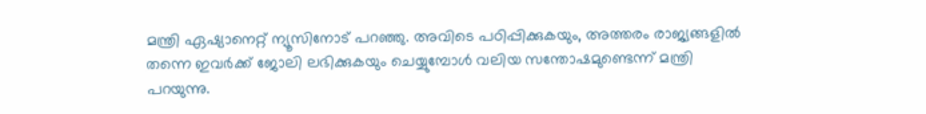മന്ത്രി ഏഷ്യാനെറ്റ് ന്യൂസിനോട് പറഞ്ഞു. അവിടെ പഠിപ്പിക്കുകയും, അത്തരം രാജ്യങ്ങളിൽ തന്നെ ഇവർക്ക് ജോലി ലഭിക്കുകയും ചെയ്യുമ്പോൾ വലിയ സന്തോഷമുണ്ടെന്ന് മന്ത്രി പറയുന്നു.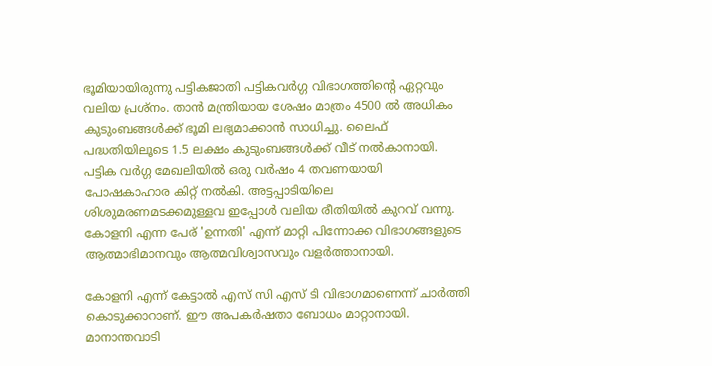ഭൂമിയായിരുന്നു പട്ടികജാതി പട്ടികവർഗ്ഗ വിഭാഗത്തിന്‍റെ ഏറ്റവും വലിയ പ്രശ്നം. താൻ മന്ത്രിയായ ശേഷം മാത്രം 4500 ൽ അധികം കുടുംബങ്ങൾക്ക് ഭൂമി ലഭ്യമാക്കാൻ സാധിച്ചു. ലൈഫ് പദ്ധതിയിലൂടെ 1.5 ലക്ഷം കുടുംബങ്ങൾക്ക് വീട് നൽകാനായി. പട്ടിക വ‍ർഗ്ഗ മേഖലിയിൽ ഒരു വ‍ർഷം 4 തവണയായി പോഷകാഹാര കിറ്റ് നൽകി. അട്ടപ്പാടിയിലെ ശിശുമരണമടക്കമുള്ളവ ഇപ്പോൾ വലിയ രീതിയിൽ കുറവ് വന്നു. കോളനി എന്ന പേര് 'ഉന്നതി' എന്ന് മാറ്റി പിന്നോക്ക വിഭാഗങ്ങളുടെ ആത്മാഭിമാനവും ആത്മവിശ്വാസവും വളർത്താനായി.

കോളനി എന്ന് കേട്ടാൽ എസ് സി എസ് ടി വിഭാഗമാണെന്ന് ചാർത്തി കൊടുക്കാറാണ്. ഈ അപകർഷതാ ബോധം മാറ്റാനായി. മാനാന്തവാടി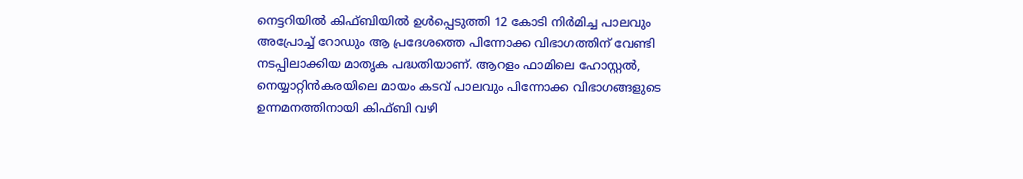നെട്ടറിയിൽ കിഫ്ബിയിൽ ഉൾപ്പെടുത്തി 12 കോടി നിർമിച്ച പാലവും അപ്രോച്ച് റോഡും ആ പ്രദേശത്തെ പിന്നോക്ക വിഭാഗത്തിന് വേണ്ടി നടപ്പിലാക്കിയ മാതൃക പദ്ധതിയാണ്. ആറളം ഫാമിലെ ഹോസ്റ്റൽ, നെയ്യാറ്റിൻകരയിലെ മായം കടവ് പാലവും പിന്നോക്ക വിഭാഗങ്ങളുടെ ഉന്നമനത്തിനായി കിഫ്ബി വഴി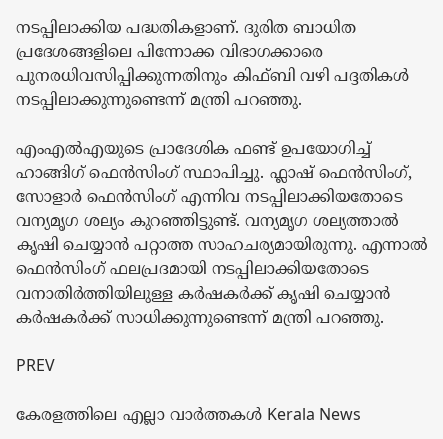നടപ്പിലാക്കിയ പദ്ധതികളാണ്. ദുരിത ബാധിത പ്രദേശങ്ങളിലെ പിന്നോക്ക വിഭാഗക്കാരെ പുനരധിവസിപ്പിക്കുന്നതിനും കിഫ്ബി വഴി പദ്ദതികൾ നടപ്പിലാക്കുന്നുണ്ടെന്ന് മന്ത്രി പറഞ്ഞു.

എംഎൽഎയുടെ പ്രാദേശിക ഫണ്ട് ഉപയോഗിച്ച് ഹാങ്ങിഗ് ഫെൻസിംഗ് സ്ഥാപിച്ചു. ഫ്ലാഷ് ഫെൻസിംഗ്, സോളാർ ഫെൻസിംഗ് എന്നിവ നടപ്പിലാക്കിയതോടെ വന്യമൃഗ ശല്യം കുറഞ്ഞിട്ടുണ്ട്. വന്യമൃഗ ശല്യത്താൽ കൃഷി ചെയ്യാൻ പറ്റാത്ത സാഹചര്യമായിരുന്നു. എന്നാൽ ഫെൻസിംഗ് ഫലപ്രദമായി നടപ്പിലാക്കിയതോടെ വനാതിർത്തിയിലുള്ള കർഷകർക്ക് കൃഷി ചെയ്യാൻ ക‍ർഷകർക്ക് സാധിക്കുന്നുണ്ടെന്ന് മന്ത്രി പറഞ്ഞു.

PREV

കേരളത്തിലെ എല്ലാ വാർത്തകൾ Kerala News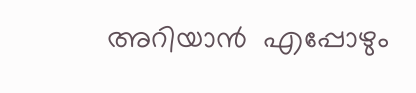അറിയാൻ  എപ്പോഴും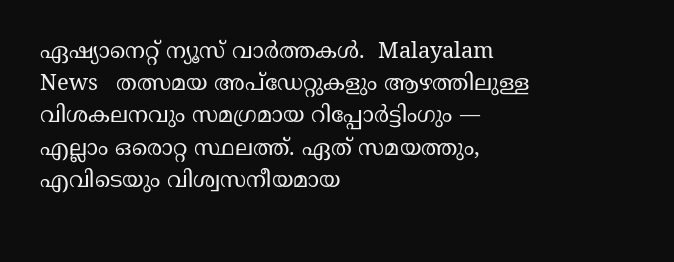ഏഷ്യാനെറ്റ് ന്യൂസ് വാർത്തകൾ.  Malayalam News   തത്സമയ അപ്‌ഡേറ്റുകളും ആഴത്തിലുള്ള വിശകലനവും സമഗ്രമായ റിപ്പോർട്ടിംഗും — എല്ലാം ഒരൊറ്റ സ്ഥലത്ത്. ഏത് സമയത്തും, എവിടെയും വിശ്വസനീയമായ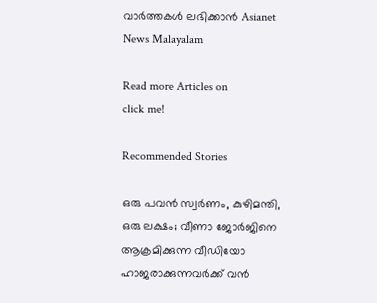വാർത്തകൾ ലഭിക്കാൻ Asianet News Malayalam

Read more Articles on
click me!

Recommended Stories

ഒരു പവൻ സ്വർണം, കുഴിമന്തി, ഒരു ലക്ഷം; വീണാ ജോർജിനെ ആക്രമിക്കുന്ന വീഡിയോ ഹാജരാക്കുന്നവർക്ക് വൻ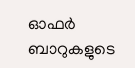ഓഫർ
ബാറുകളുടെ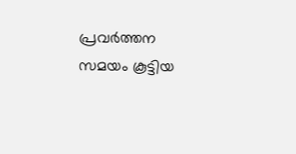പ്രവർത്തന സമയം കൂട്ടിയ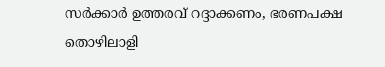സർക്കാർ ഉത്തരവ് റദ്ദാക്കണം, ഭരണപക്ഷ തൊഴിലാളി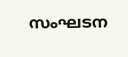സംഘടന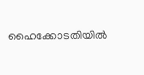ഹൈക്കോടതിയിൽ